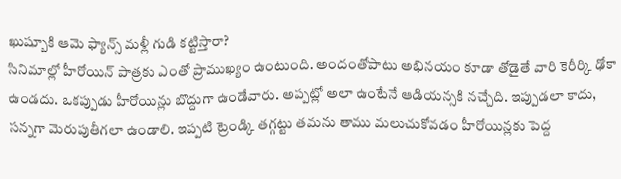ఖుష్బూకి ఆమె ఫ్యాన్స్ మళ్లీ గుడి కట్టిస్తారా?
సినిమాల్లో హీరోయిన్ పాత్రకు ఎంతో ప్రాముఖ్యం ఉంటుంది. అందంతోపాటు అభినయం కూడా తోడైతే వారి కెరీర్కి ఢోకా ఉండదు. ఒకప్పుడు హీరోయిన్లు బొద్దుగా ఉండేవారు. అప్పట్లో అలా ఉంటేనే ఆడియన్సకి నచ్చేది. ఇప్పుడలా కాదు, సన్నగా మెరుపుతీగలా ఉండాలి. ఇప్పటి ట్రెండ్కి తగ్గట్టు తమను తాము మలుచుకోవడం హీరోయిన్లకు పెద్ద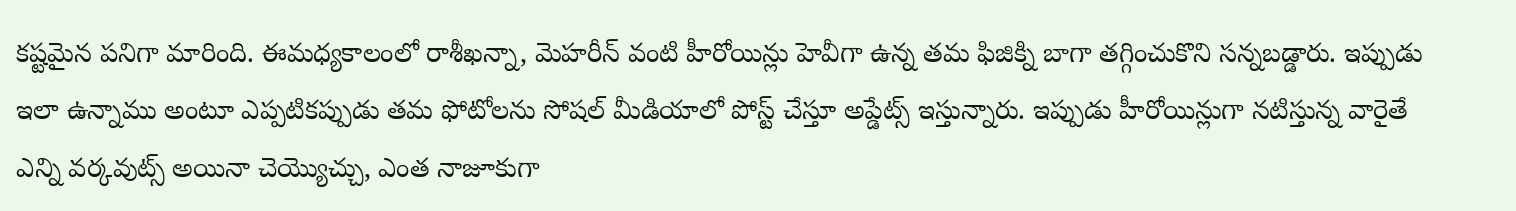కష్టమైన పనిగా మారింది. ఈమధ్యకాలంలో రాశీఖన్నా, మెహరీన్ వంటి హీరోయిన్లు హెవీగా ఉన్న తమ ఫిజిక్ని బాగా తగ్గించుకొని సన్నబడ్డారు. ఇప్పుడు ఇలా ఉన్నాము అంటూ ఎప్పటికప్పుడు తమ ఫోటోలను సోషల్ మీడియాలో పోస్ట్ చేస్తూ అప్డేట్స్ ఇస్తున్నారు. ఇప్పుడు హీరోయిన్లుగా నటిస్తున్న వారైతే ఎన్ని వర్కవుట్స్ అయినా చెయ్యొచ్చు, ఎంత నాజూకుగా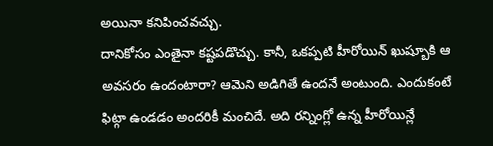అయినా కనిపించవచ్చు.
దానికోసం ఎంతైనా కష్టపడొచ్చు. కానీ, ఒకప్పటి హీరోయిన్ ఖుష్బూకి ఆ అవసరం ఉందంటారా? ఆమెని అడిగితే ఉందనే అంటుంది. ఎందుకంటే ఫిట్గా ఉండడం అందరికీ మంచిదే. అది రన్నింగ్లో ఉన్న హీరోయిన్లే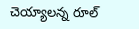చెయ్యాలన్న రూల్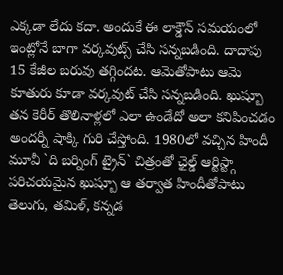ఎక్కడా లేదు కదా. అందుకే ఈ లాక్డౌన్ సమయంలో ఇంట్లోనే బాగా వర్కవుట్స్ చేసి సన్నబడింది. దాదాపు 15 కేజీల బరువు తగ్గిందట. ఆమెతోపాటు ఆమె కూతురు కూడా వర్కవుట్ చేసి సన్నబడింది. ఖుష్బూ తన కెరీర్ తొలినాళ్లలో ఎలా ఉండేదో అలా కనిపించడం అందర్నీ షాక్కి గురి చేస్తోంది. 1980లో వచ్చిన హిందీ మూవీ `ది బర్నింగ్ ట్రైన్` చిత్రంతో ఛైల్డ్ ఆర్టిస్ట్గా పరిచయమైన ఖుష్బూ ఆ తర్వాత హిందీతోపాటు తెలుగు, తమిళ్, కన్నడ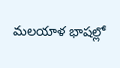మలయాళ భాషల్లో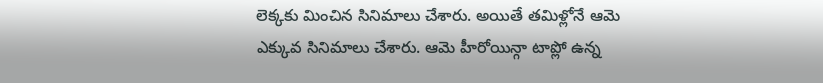లెక్కకు మించిన సినిమాలు చేశారు. అయితే తమిళ్లోనే ఆమె ఎక్కువ సినిమాలు చేశారు. ఆమె హీరోయిన్గా టాప్లో ఉన్న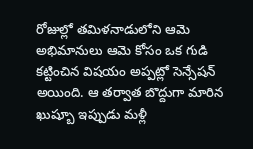రోజుల్లో తమిళనాడులోని ఆమె అభిమానులు ఆమె కోసం ఒక గుడి కట్టించిన విషయం అప్పట్లో సెన్సేషన్ అయింది. ఆ తర్వాత బొద్దుగా మారిన ఖుష్బూ ఇప్పుడు మళ్లీ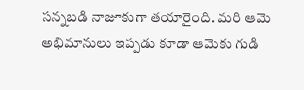సన్నబడి నాజూకుగా తయారైంది. మరి ఆమె అభిమానులు ఇప్పడు కూడా ఆమెకు గుడి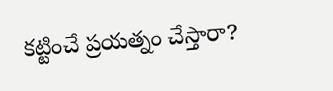కట్టించే ప్రయత్నం చేస్తారా?